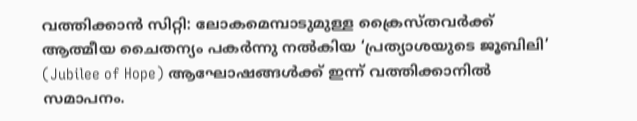വത്തിക്കാൻ സിറ്റി: ലോകമെമ്പാടുമുള്ള ക്രൈസ്തവർക്ക് ആത്മീയ ചൈതന്യം പകർന്നു നൽകിയ ‘പ്രത്യാശയുടെ ജൂബിലി’ (Jubilee of Hope) ആഘോഷങ്ങൾക്ക് ഇന്ന് വത്തിക്കാനിൽ സമാപനം.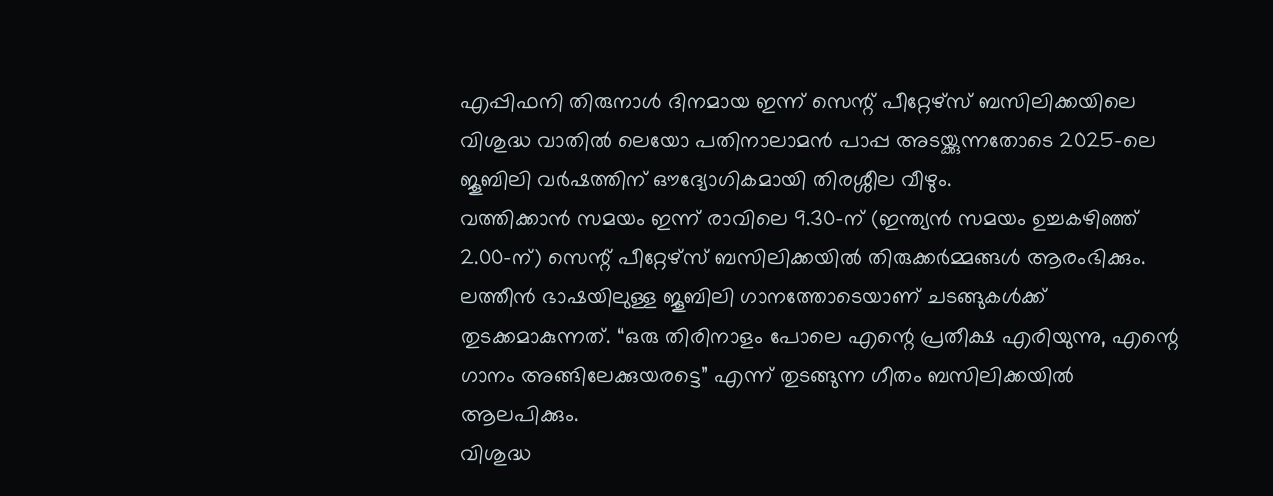എപ്പിഫനി തിരുനാൾ ദിനമായ ഇന്ന് സെന്റ് പീറ്റേഴ്സ് ബസിലിക്കയിലെ വിശുദ്ധ വാതിൽ ലെയോ പതിനാലാമൻ പാപ്പ അടയ്ക്കുന്നതോടെ 2025-ലെ ജൂബിലി വർഷത്തിന് ഔദ്യോഗികമായി തിരശ്ശീല വീഴും.
വത്തിക്കാൻ സമയം ഇന്ന് രാവിലെ 9.30-ന് (ഇന്ത്യൻ സമയം ഉച്ചകഴിഞ്ഞ് 2.00-ന്) സെന്റ് പീറ്റേഴ്സ് ബസിലിക്കയിൽ തിരുക്കർമ്മങ്ങൾ ആരംഭിക്കും. ലത്തീൻ ഭാഷയിലുള്ള ജൂബിലി ഗാനത്തോടെയാണ് ചടങ്ങുകൾക്ക് തുടക്കമാകുന്നത്. “ഒരു തിരിനാളം പോലെ എന്റെ പ്രതീക്ഷ എരിയുന്നു, എന്റെ ഗാനം അങ്ങിലേക്കുയരട്ടെ” എന്ന് തുടങ്ങുന്ന ഗീതം ബസിലിക്കയിൽ ആലപിക്കും.
വിശുദ്ധ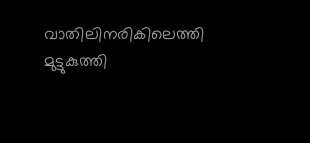വാതിലിനരികിലെത്തി മുട്ടുകുത്തി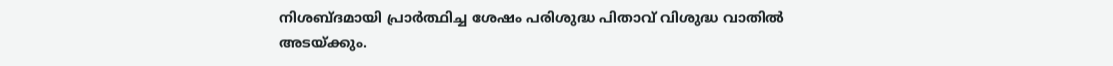നിശബ്ദമായി പ്രാർത്ഥിച്ച ശേഷം പരിശുദ്ധ പിതാവ് വിശുദ്ധ വാതിൽ അടയ്ക്കും.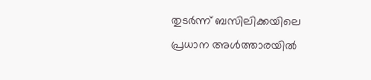തുടർന്ന് ബസിലിക്കയിലെ പ്രധാന അൾത്താരയിൽ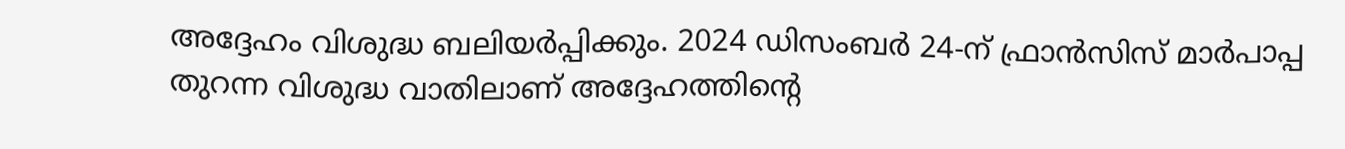അദ്ദേഹം വിശുദ്ധ ബലിയർപ്പിക്കും. 2024 ഡിസംബർ 24-ന് ഫ്രാൻസിസ് മാർപാപ്പ തുറന്ന വിശുദ്ധ വാതിലാണ് അദ്ദേഹത്തിന്റെ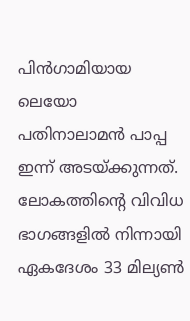പിൻഗാമിയായ ലെയോ പതിനാലാമൻ പാപ്പ ഇന്ന് അടയ്ക്കുന്നത്. ലോകത്തിന്റെ വിവിധ ഭാഗങ്ങളിൽ നിന്നായി ഏകദേശം 33 മില്യൺ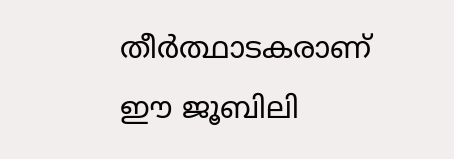തീർത്ഥാടകരാണ് ഈ ജൂബിലി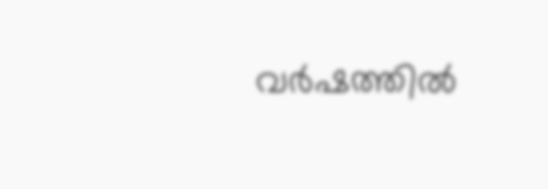വർഷത്തിൽ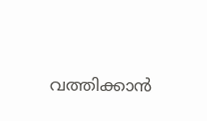വത്തിക്കാൻ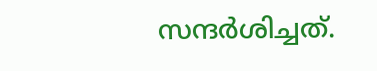സന്ദർശിച്ചത്.